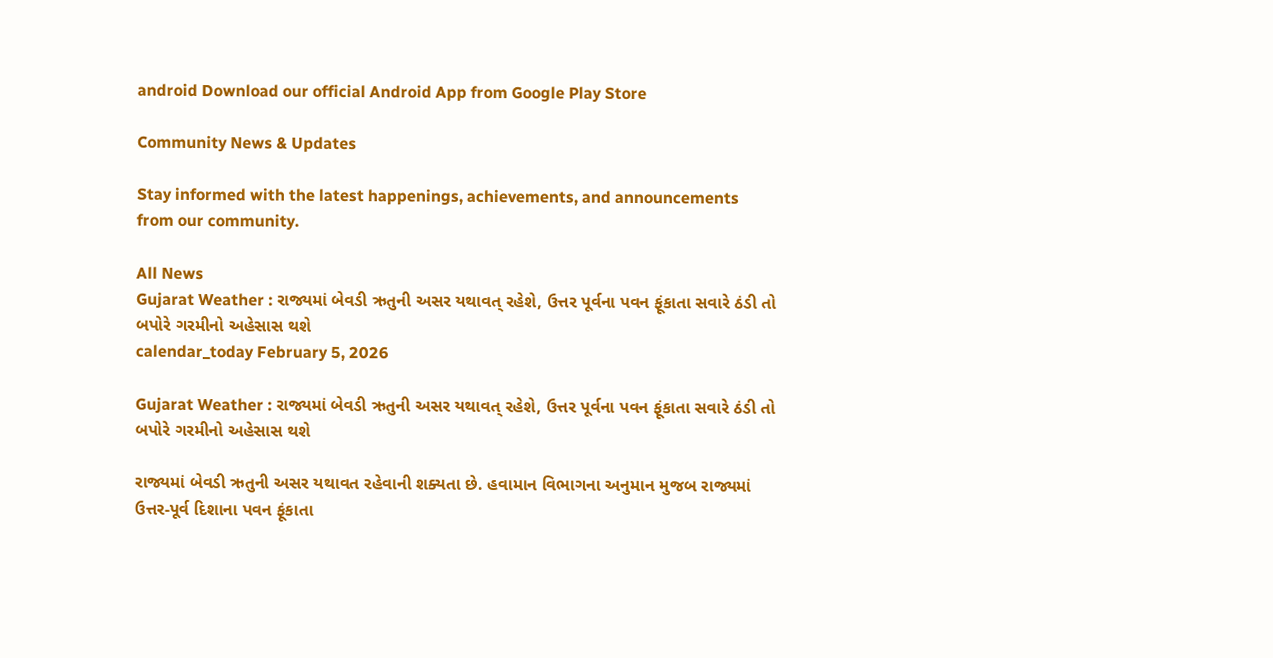android Download our official Android App from Google Play Store

Community News & Updates

Stay informed with the latest happenings, achievements, and announcements from our community.

All News
Gujarat Weather : રાજ્યમાં બેવડી ઋતુની અસર યથાવત્ રહેશે, ઉત્તર પૂર્વના પવન ફૂંકાતા સવારે ઠંડી તો બપોરે ગરમીનો અહેસાસ થશે
calendar_today February 5, 2026

Gujarat Weather : રાજ્યમાં બેવડી ઋતુની અસર યથાવત્ રહેશે, ઉત્તર પૂર્વના પવન ફૂંકાતા સવારે ઠંડી તો બપોરે ગરમીનો અહેસાસ થશે

રાજ્યમાં બેવડી ઋતુની અસર યથાવત રહેવાની શક્યતા છે. હવામાન વિભાગના અનુમાન મુજબ રાજ્યમાં ઉત્તર-પૂર્વ દિશાના પવન ફૂંકાતા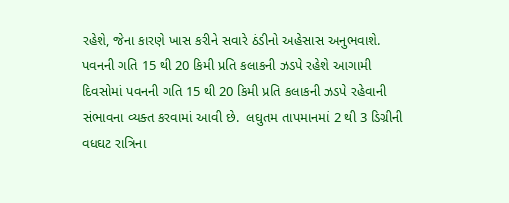રહેશે, જેના કારણે ખાસ કરીને સવારે ઠંડીનો અહેસાસ અનુભવાશે. પવનની ગતિ 15 થી 20 કિમી પ્રતિ કલાકની ઝડપે રહેશે આગામી દિવસોમાં પવનની ગતિ 15 થી 20 કિમી પ્રતિ કલાકની ઝડપે રહેવાની સંભાવના વ્યક્ત કરવામાં આવી છે.  લઘુતમ તાપમાનમાં 2 થી 3 ડિગ્રીની વધઘટ રાત્રિના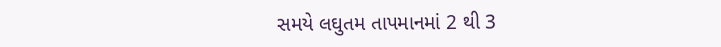સમયે લઘુતમ તાપમાનમાં 2 થી 3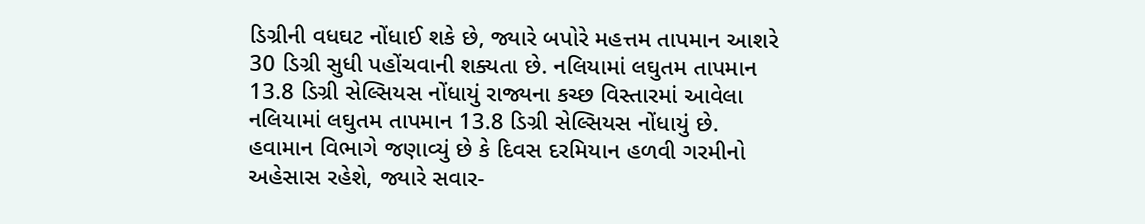ડિગ્રીની વધઘટ નોંધાઈ શકે છે, જ્યારે બપોરે મહત્તમ તાપમાન આશરે 30 ડિગ્રી સુધી પહોંચવાની શક્યતા છે. નલિયામાં લઘુતમ તાપમાન 13.8 ડિગ્રી સેલ્સિયસ નોંધાયું રાજ્યના કચ્છ વિસ્તારમાં આવેલા નલિયામાં લઘુતમ તાપમાન 13.8 ડિગ્રી સેલ્સિયસ નોંધાયું છે. હવામાન વિભાગે જણાવ્યું છે કે દિવસ દરમિયાન હળવી ગરમીનો અહેસાસ રહેશે, જ્યારે સવાર-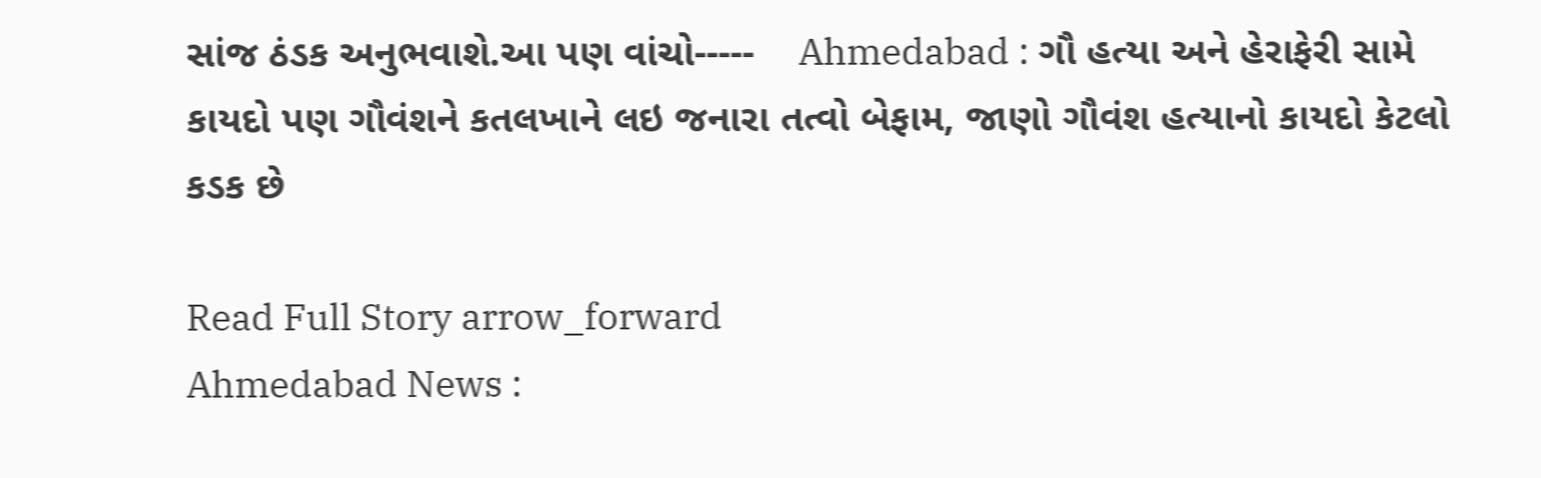સાંજ ઠંડક અનુભવાશે.આ પણ વાંચો-----    Ahmedabad : ગૌ હત્યા અને હેરાફેરી સામે કાયદો પણ ગૌવંશને કતલખાને લઇ જનારા તત્વો બેફામ, જાણો ગૌવંશ હત્યાનો કાયદો કેટલો કડક છે

Read Full Story arrow_forward
Ahmedabad News :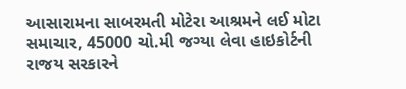આસારામના સાબરમતી મોટેરા આશ્રમને લઈ મોટા સમાચાર, 45000 ચો.મી જગ્યા લેવા હાઇકોર્ટની રાજય સરકારને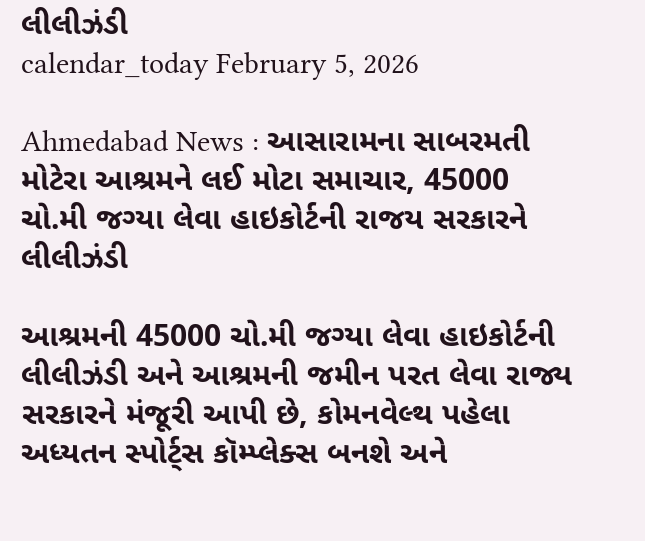લીલીઝંડી
calendar_today February 5, 2026

Ahmedabad News : આસારામના સાબરમતી મોટેરા આશ્રમને લઈ મોટા સમાચાર, 45000 ચો.મી જગ્યા લેવા હાઇકોર્ટની રાજય સરકારને લીલીઝંડી

આશ્રમની 45000 ચો.મી જગ્યા લેવા હાઇકોર્ટની લીલીઝંડી અને આશ્રમની જમીન પરત લેવા રાજ્ય સરકારને મંજૂરી આપી છે, કોમનવેલ્થ પહેલા અધ્યતન સ્પોર્ટ્સ કૉમ્પ્લેક્સ બનશે અને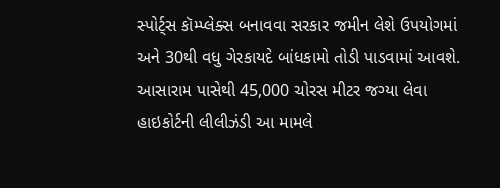સ્પોર્ટ્સ કૉમ્પ્લેક્સ બનાવવા સરકાર જમીન લેશે ઉપયોગમાં અને 30થી વધુ ગેરકાયદે બાંધકામો તોડી પાડવામાં આવશે. આસારામ પાસેથી 45,000 ચોરસ મીટર જગ્યા લેવા હાઇકોર્ટની લીલીઝંડી આ મામલે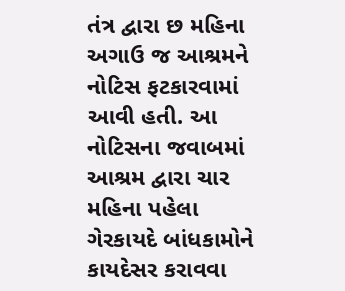તંત્ર દ્વારા છ મહિના અગાઉ જ આશ્રમને નોટિસ ફટકારવામાં આવી હતી. આ નોટિસના જવાબમાં આશ્રમ દ્વારા ચાર મહિના પહેલા ગેરકાયદે બાંધકામોને કાયદેસર કરાવવા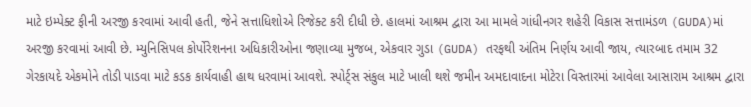માટે ઇમ્પેક્ટ ફીની અરજી કરવામાં આવી હતી, જેને સત્તાધિશોએ રિજેક્ટ કરી દીધી છે. હાલમાં આશ્રમ દ્વારા આ મામલે ગાંધીનગર શહેરી વિકાસ સત્તામંડળ (GUDA)માં અરજી કરવામાં આવી છે. મ્યુનિસિપલ કોર્પોરેશનના અધિકારીઓના જણાવ્યા મુજબ, એકવાર ગુડા (GUDA) તરફથી અંતિમ નિર્ણય આવી જાય, ત્યારબાદ તમામ 32 ગેરકાયદે એકમોને તોડી પાડવા માટે કડક કાર્યવાહી હાથ ધરવામાં આવશે. સ્પોર્ટ્સ સંકુલ માટે ખાલી થશે જમીન અમદાવાદના મોટેરા વિસ્તારમાં આવેલા આસારામ આશ્રમ દ્વારા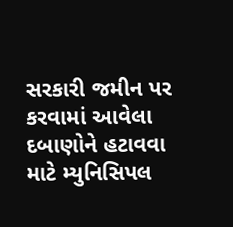સરકારી જમીન પર કરવામાં આવેલા દબાણોને હટાવવા માટે મ્યુનિસિપલ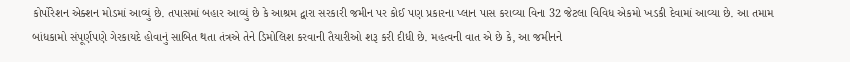કોર્પોરેશન એક્શન મોડમાં આવ્યું છે. તપાસમાં બહાર આવ્યું છે કે આશ્રમ દ્વારા સરકારી જમીન પર કોઈ પણ પ્રકારના પ્લાન પાસ કરાવ્યા વિના 32 જેટલા વિવિધ એકમો ખડકી દેવામાં આવ્યા છે. આ તમામ બાંધકામો સંપૂર્ણપણે ગેરકાયદે હોવાનું સાબિત થતા તંત્રએ તેને ડિમોલિશ કરવાની તૈયારીઓ શરૂ કરી દીધી છે. મહત્વની વાત એ છે કે, આ જમીનને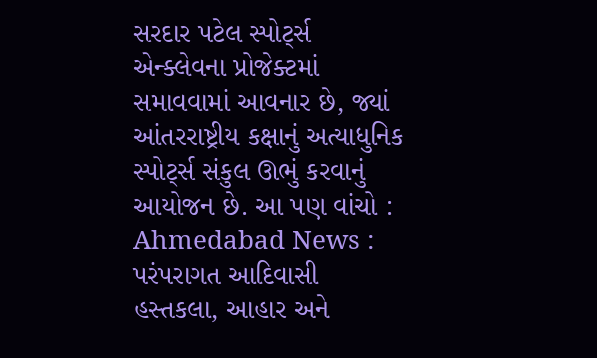સરદાર પટેલ સ્પોર્ટ્સ એન્ક્લેવના પ્રોજેક્ટમાં સમાવવામાં આવનાર છે, જ્યાં આંતરરાષ્ટ્રીય કક્ષાનું અત્યાધુનિક સ્પોર્ટ્સ સંકુલ ઊભું કરવાનું આયોજન છે. આ પણ વાંચો : Ahmedabad News : પરંપરાગત આદિવાસી હસ્તકલા, આહાર અને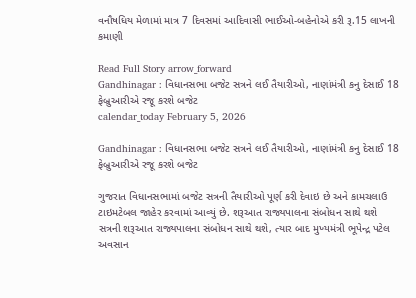વનૌષધિય મેળામાં માત્ર 7 દિવસમાં આદિવાસી ભાઈઓ-બહેનોએ કરી રૂ.15 લાખની કમાણી

Read Full Story arrow_forward
Gandhinagar : વિધાનસભા બજેટ સત્રને લઈ તૈયારીઓ, નાણાંમંત્રી કનુ દેસાઈ 18 ફેબ્રુઆરીએ રજૂ કરશે બજેટ
calendar_today February 5, 2026

Gandhinagar : વિધાનસભા બજેટ સત્રને લઈ તૈયારીઓ, નાણાંમંત્રી કનુ દેસાઈ 18 ફેબ્રુઆરીએ રજૂ કરશે બજેટ

ગુજરાત વિધાનસભામાં બજેટ સત્રની તૈયારીઓ પૂર્ણ કરી દેવાઇ છે અને કામચલાઉ ટાઇમટેબલ જાહેર કરવામાં આવ્યું છે. શરૂઆત રાજ્યપાલના સંબોધન સાથે થશે  સત્રની શરૂઆત રાજ્યપાલના સંબોધન સાથે થશે, ત્યાર બાદ મુખ્યમંત્રી ભૂપેન્દ્ર પટેલ અવસાન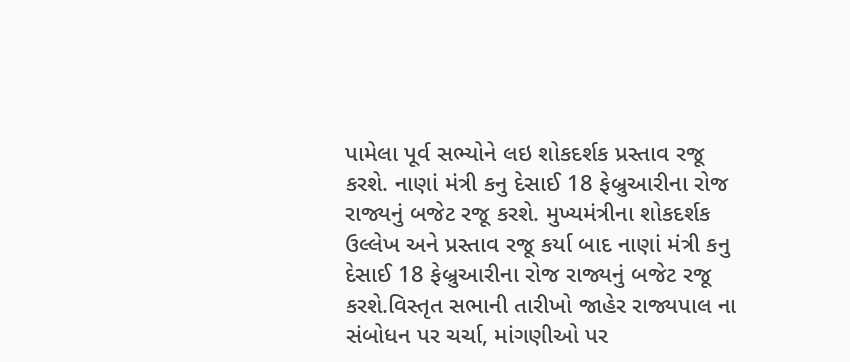પામેલા પૂર્વ સભ્યોને લઇ શોકદર્શક પ્રસ્તાવ રજૂ કરશે. નાણાં મંત્રી કનુ દેસાઈ 18 ફેબ્રુઆરીના રોજ રાજ્યનું બજેટ રજૂ કરશે. મુખ્યમંત્રીના શોકદર્શક ઉલ્લેખ અને પ્રસ્તાવ રજૂ કર્યા બાદ નાણાં મંત્રી કનુ દેસાઈ 18 ફેબ્રુઆરીના રોજ રાજ્યનું બજેટ રજૂ કરશે.વિસ્તૃત સભાની તારીખો જાહેર રાજ્યપાલ ના સંબોધન પર ચર્ચા, માંગણીઓ પર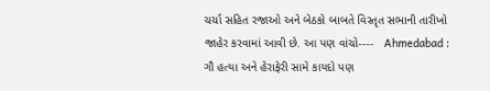ચર્ચા સહિત રજાઓ અને બેઠકો બાબતે વિસ્તૃત સભાની તારીખો જાહેર કરવામાં આવી છે. આ પણ વાંચો----   Ahmedabad : ગૌ હત્યા અને હેરાફેરી સામે કાયદો પણ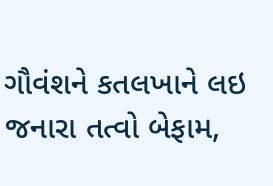ગૌવંશને કતલખાને લઇ જનારા તત્વો બેફામ,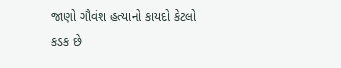જાણો ગૌવંશ હત્યાનો કાયદો કેટલો કડક છે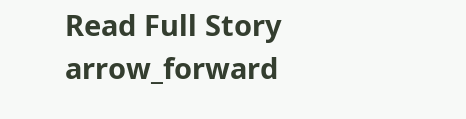Read Full Story arrow_forward